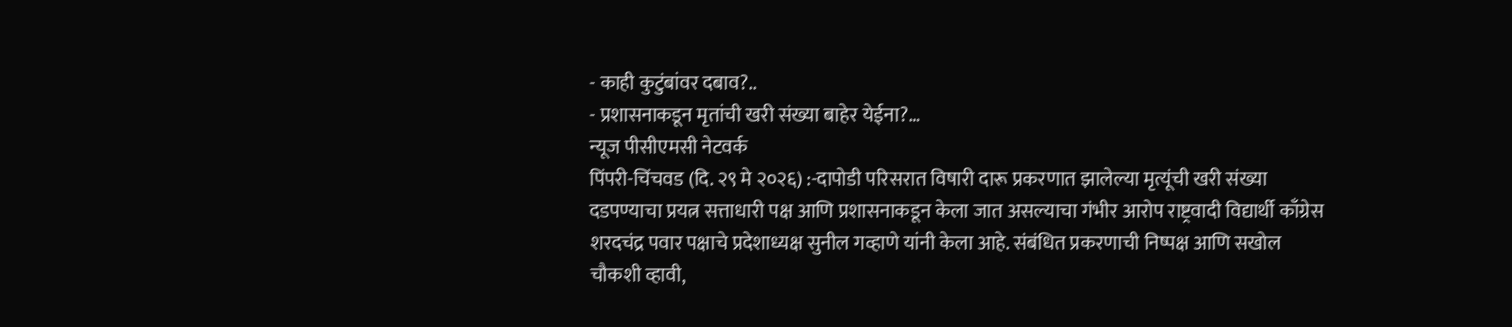- काही कुटुंबांवर दबाव?..
- प्रशासनाकडून मृतांची खरी संख्या बाहेर येईना?…
न्यूज पीसीएमसी नेटवर्क
पिंपरी-चिंचवड (दि. २९ मे २०२६) :-दापोडी परिसरात विषारी दारू प्रकरणात झालेल्या मृत्यूंची खरी संख्या दडपण्याचा प्रयत्न सत्ताधारी पक्ष आणि प्रशासनाकडून केला जात असल्याचा गंभीर आरोप राष्ट्रवादी विद्यार्थी काँग्रेस शरदचंद्र पवार पक्षाचे प्रदेशाध्यक्ष सुनील गव्हाणे यांनी केला आहे. संबंधित प्रकरणाची निष्पक्ष आणि सखोल चौकशी व्हावी,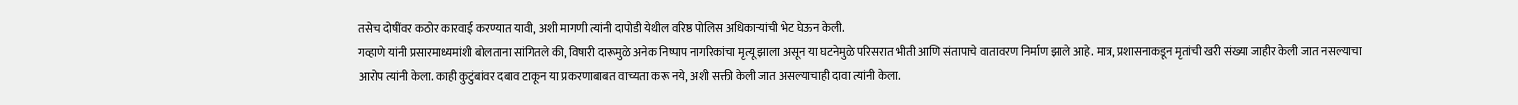तसेच दोषींवर कठोर कारवाई करण्यात यावी, अशी मागणी त्यांनी दापोडी येथील वरिष्ठ पोलिस अधिकाऱ्यांची भेट घेऊन केली.
गव्हाणे यांनी प्रसारमाध्यमांशी बोलताना सांगितले की, विषारी दारूमुळे अनेक निष्पाप नागरिकांचा मृत्यू झाला असून या घटनेमुळे परिसरात भीती आणि संतापाचे वातावरण निर्माण झाले आहे. मात्र, प्रशासनाकडून मृतांची खरी संख्या जाहीर केली जात नसल्याचा आरोप त्यांनी केला. काही कुटुंबांवर दबाव टाकून या प्रकरणाबाबत वाच्यता करू नये, अशी सक्ती केली जात असल्याचाही दावा त्यांनी केला.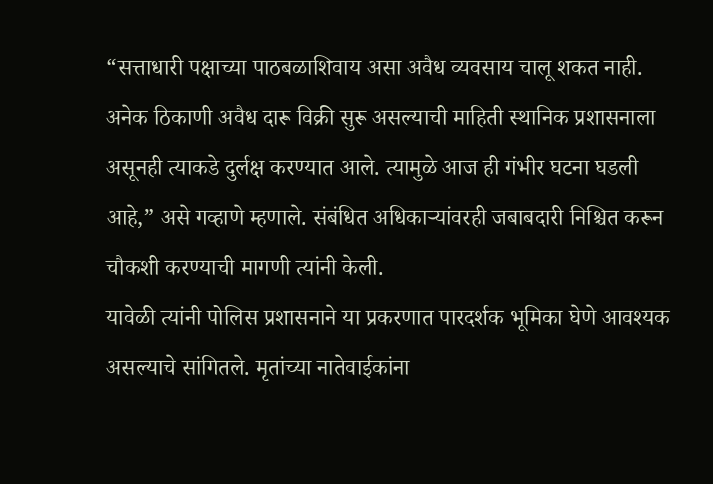“सत्ताधारी पक्षाच्या पाठबळाशिवाय असा अवैध व्यवसाय चालू शकत नाही. अनेक ठिकाणी अवैध दारू विक्री सुरू असल्याची माहिती स्थानिक प्रशासनाला असूनही त्याकडे दुर्लक्ष करण्यात आले. त्यामुळे आज ही गंभीर घटना घडली आहे,” असे गव्हाणे म्हणाले. संबंधित अधिकाऱ्यांवरही जबाबदारी निश्चित करून चौकशी करण्याची मागणी त्यांनी केली.
यावेळी त्यांनी पोलिस प्रशासनाने या प्रकरणात पारदर्शक भूमिका घेणे आवश्यक असल्याचे सांगितले. मृतांच्या नातेवाईकांना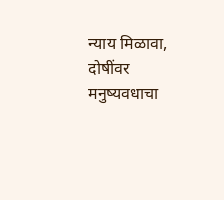न्याय मिळावा, दोषींवर मनुष्यवधाचा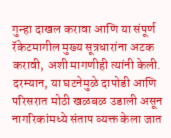गुन्हा दाखल करावा आणि या संपूर्ण रॅकेटमागील मुख्य सूत्रधारांना अटक करावी, अशी मागणीही त्यांनी केली.
दरम्यान, या घटनेमुळे दापोडी आणि परिसरात मोठी खळबळ उडाली असून नागरिकांमध्ये संताप व्यक्त केला जात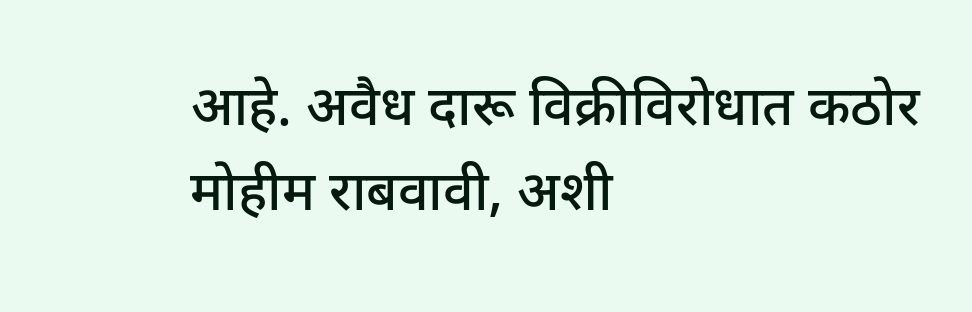आहे. अवैध दारू विक्रीविरोधात कठोर मोहीम राबवावी, अशी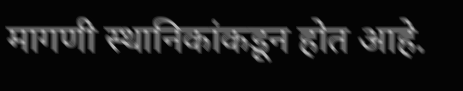मागणी स्थानिकांकडून होत आहे.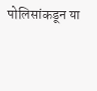पोलिसांकडून या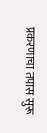प्रकरणाचा तपास सुरू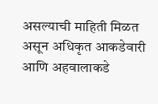असल्याची माहिती मिळत असून अधिकृत आकडेवारी आणि अहवालाकडे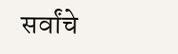सर्वांचे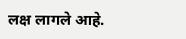लक्ष लागले आहे.